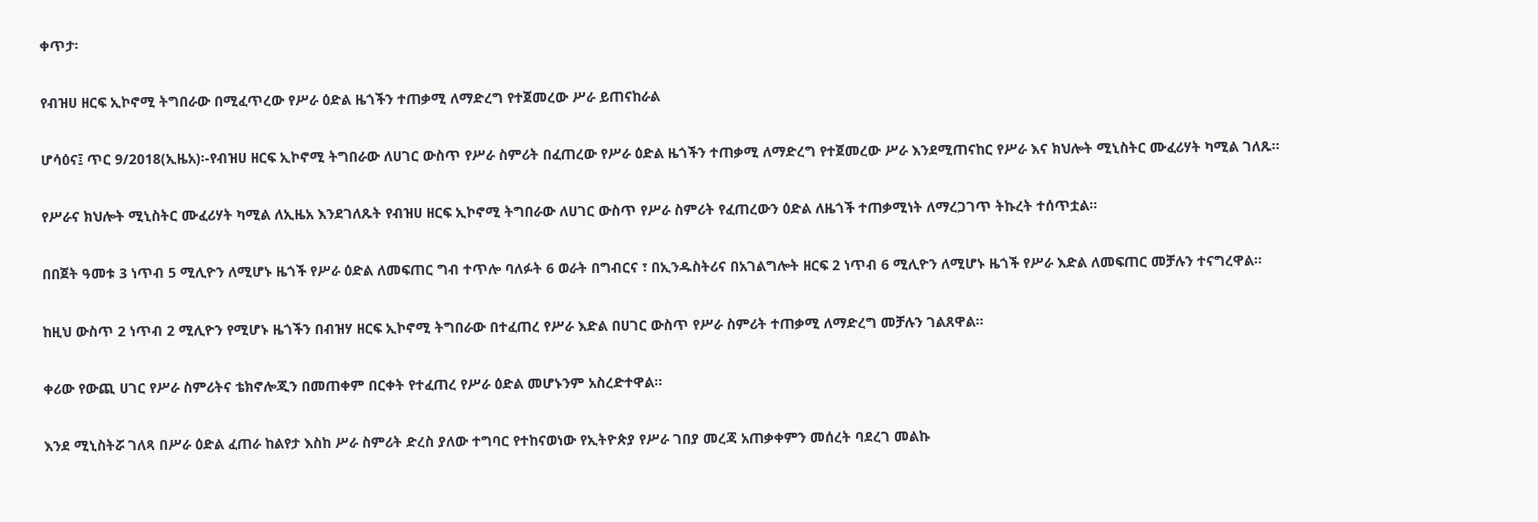ቀጥታ፡

የብዝሀ ዘርፍ ኢኮኖሚ ትግበራው በሚፈጥረው የሥራ ዕድል ዜጎችን ተጠቃሚ ለማድረግ የተጀመረው ሥራ ይጠናከራል

ሆሳዕና፤ ጥር 9/2018(ኢዜአ)፡-የብዝሀ ዘርፍ ኢኮኖሚ ትግበራው ለሀገር ውስጥ የሥራ ስምሪት በፈጠረው የሥራ ዕድል ዜጎችን ተጠቃሚ ለማድረግ የተጀመረው ሥራ እንደሚጠናከር የሥራ እና ክህሎት ሚኒስትር ሙፈሪሃት ካሚል ገለጹ።

የሥራና ክህሎት ሚኒስትር ሙፈሪሃት ካሚል ለኢዜአ እንደገለጹት የብዝሀ ዘርፍ ኢኮኖሚ ትግበራው ለሀገር ውስጥ የሥራ ስምሪት የፈጠረውን ዕድል ለዜጎች ተጠቃሚነት ለማረጋገጥ ትኩረት ተሰጥቷል፡፡

በበጀት ዓመቱ 3 ነጥብ 5 ሚሊዮን ለሚሆኑ ዜጎች የሥራ ዕድል ለመፍጠር ግብ ተጥሎ ባለፉት 6 ወራት በግብርና ፣ በኢንዱስትሪና በአገልግሎት ዘርፍ 2 ነጥብ 6 ሚሊዮን ለሚሆኑ ዜጎች የሥራ እድል ለመፍጠር መቻሉን ተናግረዋል፡፡

ከዚህ ውስጥ 2 ነጥብ 2 ሚሊዮን የሚሆኑ ዜጎችን በብዝሃ ዘርፍ ኢኮኖሚ ትግበራው በተፈጠረ የሥራ እድል በሀገር ውስጥ የሥራ ስምሪት ተጠቃሚ ለማድረግ መቻሉን ገልጸዋል።

ቀሪው የውጪ ሀገር የሥራ ስምሪትና ቴክኖሎጂን በመጠቀም በርቀት የተፈጠረ የሥራ ዕድል መሆኑንም አስረድተዋል።

እንደ ሚኒስትሯ ገለጻ በሥራ ዕድል ፈጠራ ከልየታ እስከ ሥራ ስምሪት ድረስ ያለው ተግባር የተከናወነው የኢትዮጵያ የሥራ ገበያ መረጃ አጠቃቀምን መሰረት ባደረገ መልኩ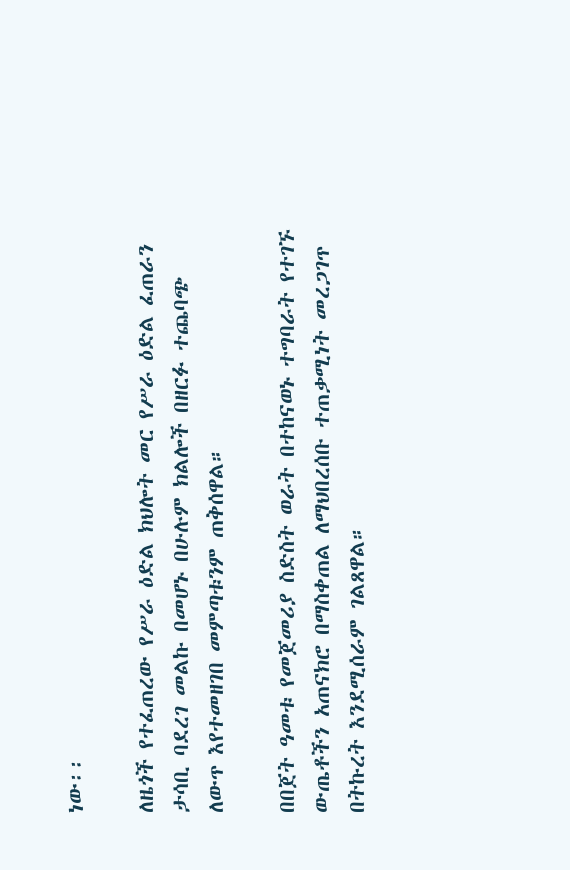ነው፡፡

ለዜጎች የተፈጠረው የሥራ ዕድል ክህሎት መር የሥራ ዕድል ፈጠራን ታሳቢ ባደረገ መልኩ በመሆኑ በሁሉም ክልሎች በዘርፉ ተጨባጭ ለውጥ እየተመዘገበ መምጣቱንም ጠቅሰዋል።

በበጀት ዓመቱ የመጀመሪያ ስድስት ወራት በተከናወኑ ተግባራት የተገኙ ውጤቶችን አጠናክሮ በማስቀጠል ለማህበረሰቡ ተጠቃሚነት መረጋገጥ በትኩረት እንደሚሰራም ገልጸዋል።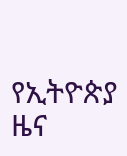የኢትዮጵያ ዜና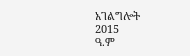አገልግሎት
2015
ዓ.ም